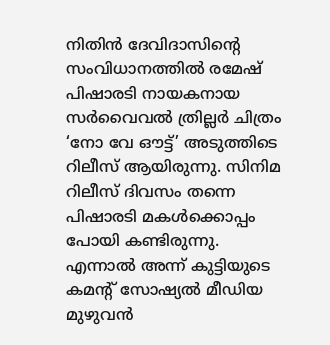നിതിന്‍ ദേവിദാസിന്റെ സംവിധാനത്തില്‍ രമേഷ് പിഷാരടി നായകനായ സർവൈവൽ ത്രില്ലർ ചിത്രം ‘നോ വേ ഔട്ട്’ അടുത്തിടെ റിലീസ് ആയിരുന്നു. സിനിമ റിലീസ് ദിവസം തന്നെ പിഷാരടി മകൾക്കൊപ്പം പോയി കണ്ടിരുന്നു. എന്നാൽ അന്ന് കുട്ടിയുടെ കമന്റ് സോഷ്യൽ മീഡിയ മുഴുവൻ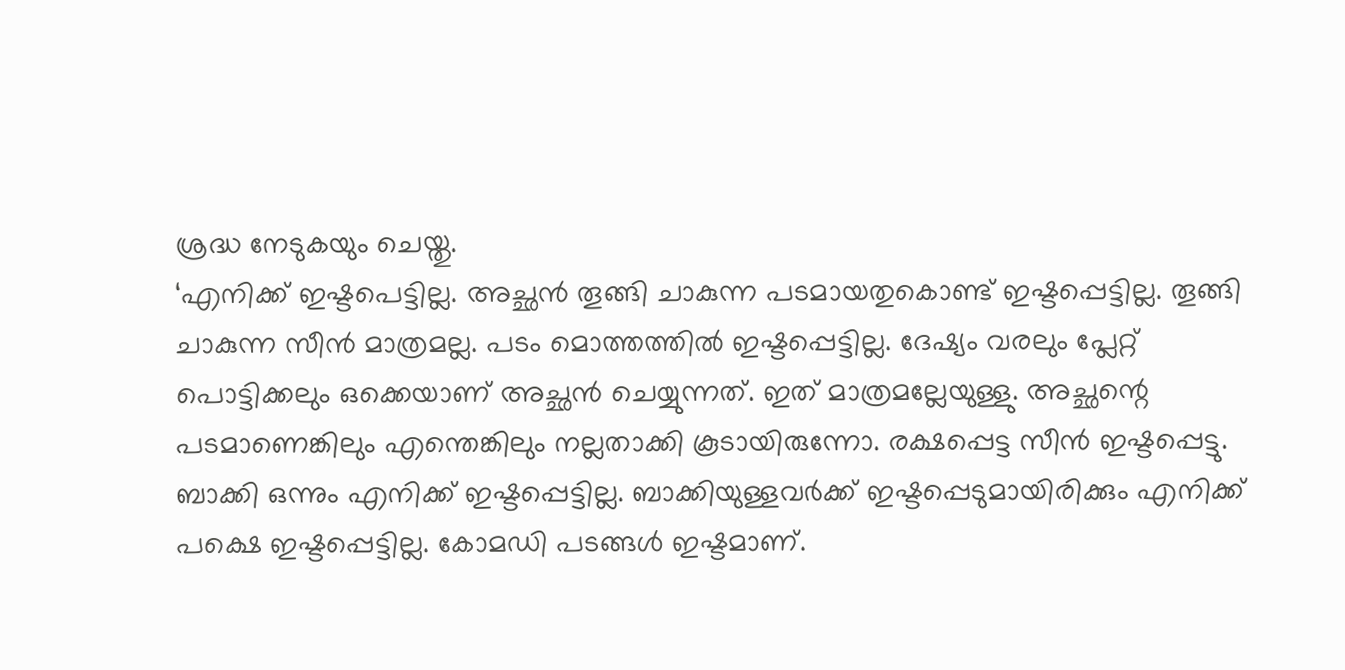ശ്രദ്ധ നേടുകയും ചെയ്തു.
‘എനിക്ക് ഇഷ്ടപെട്ടില്ല. അച്ഛന്‍ തൂങ്ങി ചാകുന്ന പടമായതുകൊണ്ട് ഇഷ്ടപ്പെട്ടില്ല. തൂങ്ങി ചാകുന്ന സീന്‍ മാത്രമല്ല. പടം മൊത്തത്തില്‍ ഇഷ്ടപ്പെട്ടില്ല. ദേഷ്യം വരലും പ്ലേറ്റ് പൊട്ടിക്കലും ഒക്കെയാണ് അച്ഛന്‍ ചെയ്യുന്നത്. ഇത് മാത്രമല്ലേയുള്ളു. അച്ഛന്റെ പടമാണെങ്കിലും എന്തെങ്കിലും നല്ലതാക്കി കൂടായിരുന്നോ. രക്ഷപ്പെട്ട സീന്‍ ഇഷ്ടപ്പെട്ടു. ബാക്കി ഒന്നും എനിക്ക് ഇഷ്ടപ്പെട്ടില്ല. ബാക്കിയുള്ളവര്‍ക്ക് ഇഷ്ടപ്പെടുമായിരിക്കും എനിക്ക് പക്ഷെ ഇഷ്ടപ്പെട്ടില്ല. കോമഡി പടങ്ങള്‍ ഇഷ്ടമാണ്.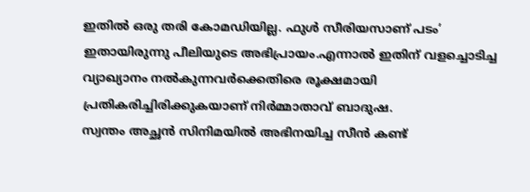ഇതില്‍ ഒരു തരി കോമഡിയില്ല. ഫുള്‍ സീരിയസാണ് പടം’ ഇതായിരുന്നു പീലിയുടെ അഭിപ്രായം.എന്നാൽ ഇതിന് വളച്ചൊടിച്ച വ്യാഖ്യാനം നൽകുന്നവർക്കെതിരെ രൂക്ഷമായി പ്രതികരിച്ചിരിക്കുകയാണ് നിർമ്മാതാവ് ബാദുഷ.
സ്വന്തം അച്ഛൻ സിനിമയിൽ അഭിനയിച്ച സീൻ കണ്ട്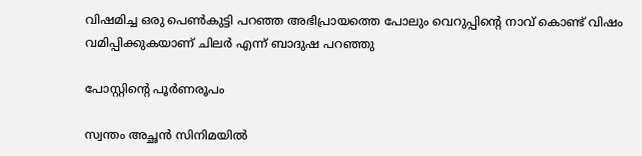വിഷമിച്ച ഒരു പെൺകുട്ടി പറഞ്ഞ അഭിപ്രായത്തെ പോലും വെറുപ്പിൻ്റെ നാവ് കൊണ്ട് വിഷം വമിപ്പിക്കുകയാണ് ചിലർ എന്ന് ബാദുഷ പറഞ്ഞു

പോസ്റ്റിന്റെ പൂർണരൂപം

സ്വന്തം അച്ഛൻ സിനിമയിൽ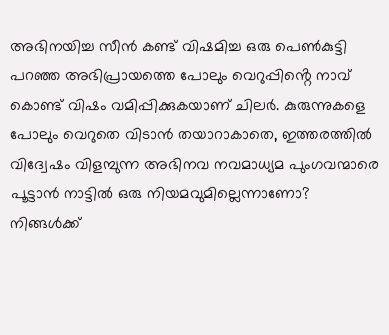അഭിനയിച്ച സീൻ കണ്ട് വിഷമിച്ച ഒരു പെൺകുട്ടി പറഞ്ഞ അഭിപ്രായത്തെ പോലും വെറുപ്പിൻ്റെ നാവ് കൊണ്ട് വിഷം വമിപ്പിക്കുകയാണ് ചിലർ. കുരുന്നുകളെ പോലും വെറുതെ വിടാൻ തയാറാകാതെ, ഇത്തരത്തിൽ വിദ്വേഷം വിളമ്പുന്ന അഭിനവ നവമാധ്യമ പുംഗവന്മാരെ പൂട്ടാൻ നാട്ടിൽ ഒരു നിയമവുമില്ലെന്നാണോ?
നിങ്ങൾക്ക്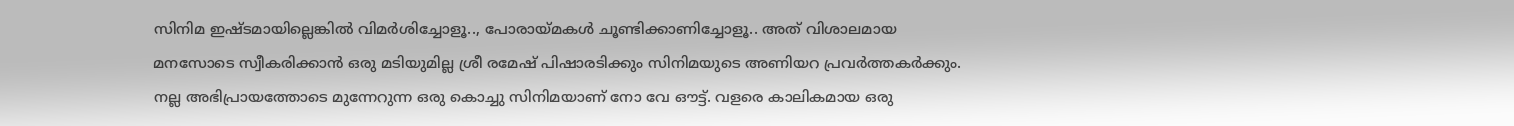സിനിമ ഇഷ്ടമായില്ലെങ്കിൽ വിമർശിച്ചോളൂ.., പോരായ്മകൾ ചൂണ്ടിക്കാണിച്ചോളൂ.. അത് വിശാലമായ മനസോടെ സ്വീകരിക്കാൻ ഒരു മടിയുമില്ല ശ്രീ രമേഷ് പിഷാരടിക്കും സിനിമയുടെ അണിയറ പ്രവർത്തകർക്കും. നല്ല അഭിപ്രായത്തോടെ മുന്നേറുന്ന ഒരു കൊച്ചു സിനിമയാണ് നോ വേ ഔട്ട്. വളരെ കാലികമായ ഒരു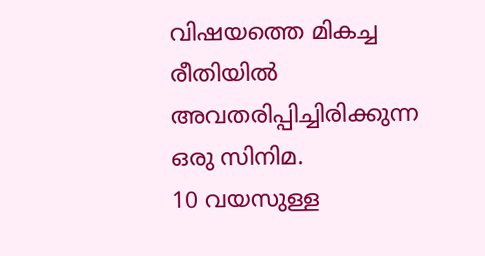വിഷയത്തെ മികച്ച രീതിയിൽ അവതരിപ്പിച്ചിരിക്കുന്ന ഒരു സിനിമ.
10 വയസുള്ള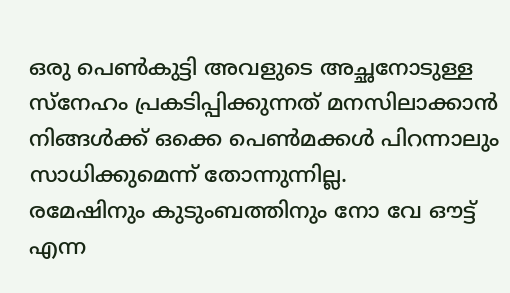ഒരു പെൺകുട്ടി അവളുടെ അച്ഛനോടുള്ള സ്നേഹം പ്രകടിപ്പിക്കുന്നത് മനസിലാക്കാൻ നിങ്ങൾക്ക് ഒക്കെ പെൺമക്കൾ പിറന്നാലും സാധിക്കുമെന്ന് തോന്നുന്നില്ല.
രമേഷിനും കുടുംബത്തിനും നോ വേ ഔട്ട് എന്ന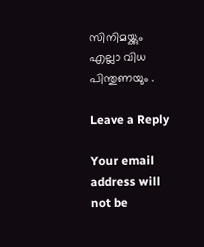സിനിമയ്ക്കും എല്ലാ വിധ പിന്തുണയും .

Leave a Reply

Your email address will not be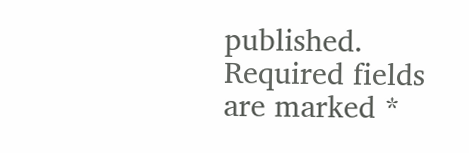published. Required fields are marked *